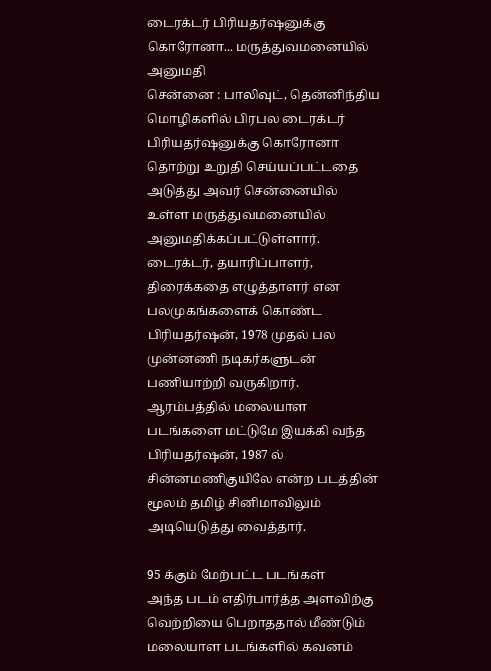டைரக்டர் பிரியதர்ஷனுக்கு கொரோனா... மருத்துவமனையில் அனுமதி
சென்னை : பாலிவுட், தென்னிந்திய மொழிகளில் பிரபல டைரக்டர் பிரியதர்ஷனுக்கு கொரோனா தொற்று உறுதி செய்யப்பட்டதை அடுத்து அவர் சென்னையில் உள்ள மருத்துவமனையில் அனுமதிக்கப்பட்டுள்ளார்.
டைரக்டர், தயாரிப்பாளர், திரைக்கதை எழுத்தாளர் என பலமுகங்களைக் கொண்ட பிரியதர்ஷன், 1978 முதல் பல முன்னணி நடிகர்களுடன் பணியாற்றி வருகிறார். ஆரம்பத்தில் மலையாள படங்களை மட்டுமே இயக்கி வந்த பிரியதர்ஷன், 1987 ல் சின்னமணிகுயிலே என்ற படத்தின் மூலம் தமிழ் சினிமாவிலும் அடியெடுத்து வைத்தார்.

95 க்கும் மேற்பட்ட படங்கள்
அந்த படம் எதிர்பார்த்த அளவிற்கு வெற்றியை பெறாததால் மீண்டும் மலையாள படங்களில் கவனம்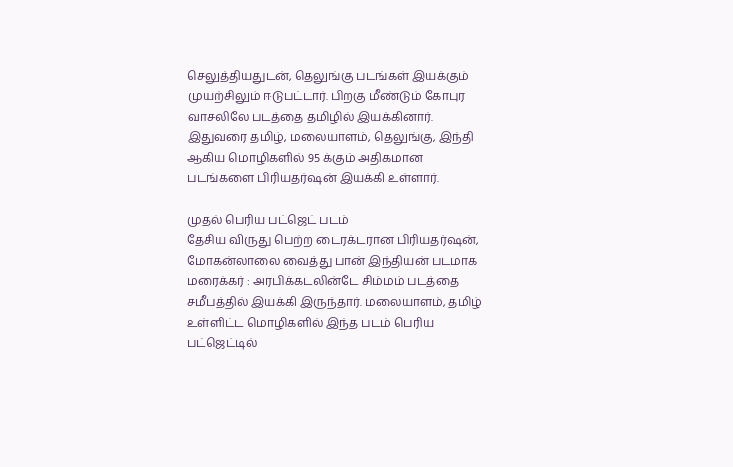செலுத்தியதுடன், தெலுங்கு படங்கள் இயக்கும் முயற்சிலும் ஈடுபட்டார். பிறகு மீண்டும் கோபுர வாசலிலே படத்தை தமிழில் இயக்கினார். இதுவரை தமிழ், மலையாளம், தெலுங்கு, இந்தி ஆகிய மொழிகளில் 95 க்கும் அதிகமான படங்களை பிரியதர்ஷன் இயக்கி உள்ளார்.

முதல் பெரிய பட்ஜெட் படம்
தேசிய விருது பெற்ற டைரக்டரான பிரியதர்ஷன், மோகன்லாலை வைத்து பான் இந்தியன் படமாக மரைக்கர் : அரபிக்கடலின்டே சிம்மம் படத்தை சமீபத்தில் இயக்கி இருந்தார். மலையாளம், தமிழ் உள்ளிட்ட மொழிகளில் இந்த படம் பெரிய பட்ஜெட்டில்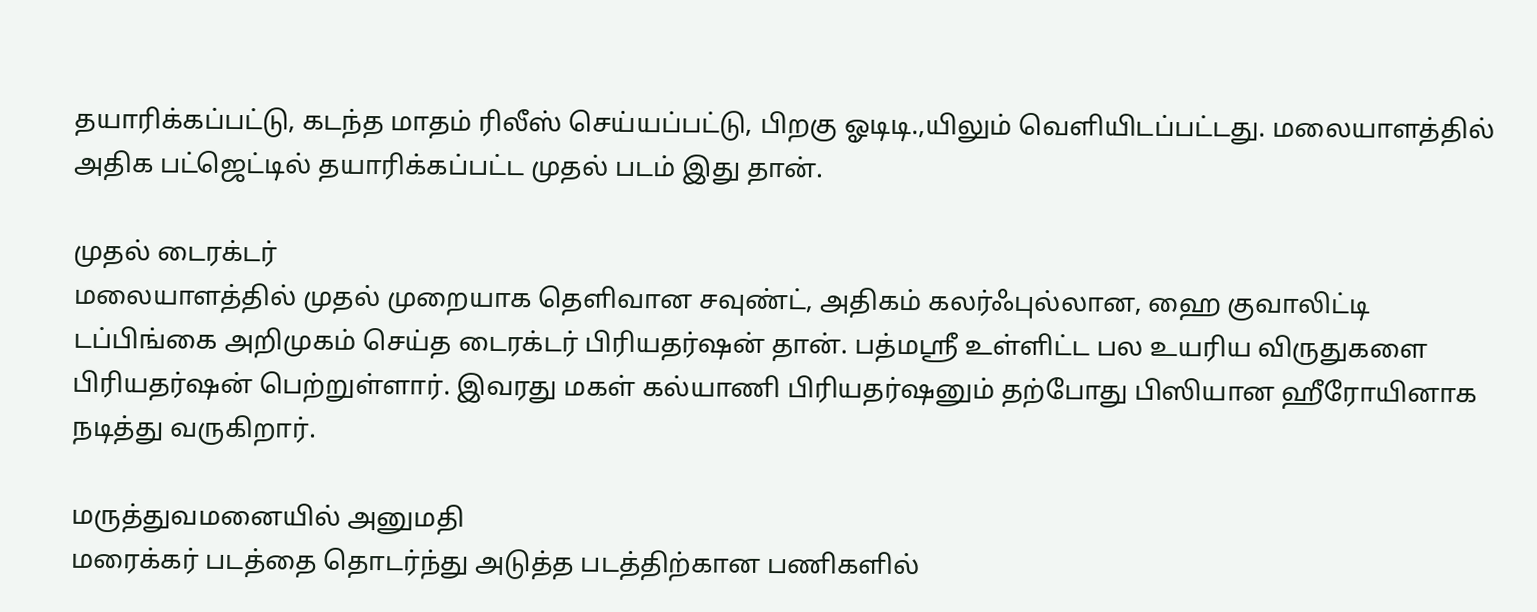தயாரிக்கப்பட்டு, கடந்த மாதம் ரிலீஸ் செய்யப்பட்டு, பிறகு ஓடிடி.,யிலும் வெளியிடப்பட்டது. மலையாளத்தில் அதிக பட்ஜெட்டில் தயாரிக்கப்பட்ட முதல் படம் இது தான்.

முதல் டைரக்டர்
மலையாளத்தில் முதல் முறையாக தெளிவான சவுண்ட், அதிகம் கலர்ஃபுல்லான, ஹை குவாலிட்டி டப்பிங்கை அறிமுகம் செய்த டைரக்டர் பிரியதர்ஷன் தான். பத்மஸ்ரீ உள்ளிட்ட பல உயரிய விருதுகளை பிரியதர்ஷன் பெற்றுள்ளார். இவரது மகள் கல்யாணி பிரியதர்ஷனும் தற்போது பிஸியான ஹீரோயினாக நடித்து வருகிறார்.

மருத்துவமனையில் அனுமதி
மரைக்கர் படத்தை தொடர்ந்து அடுத்த படத்திற்கான பணிகளில்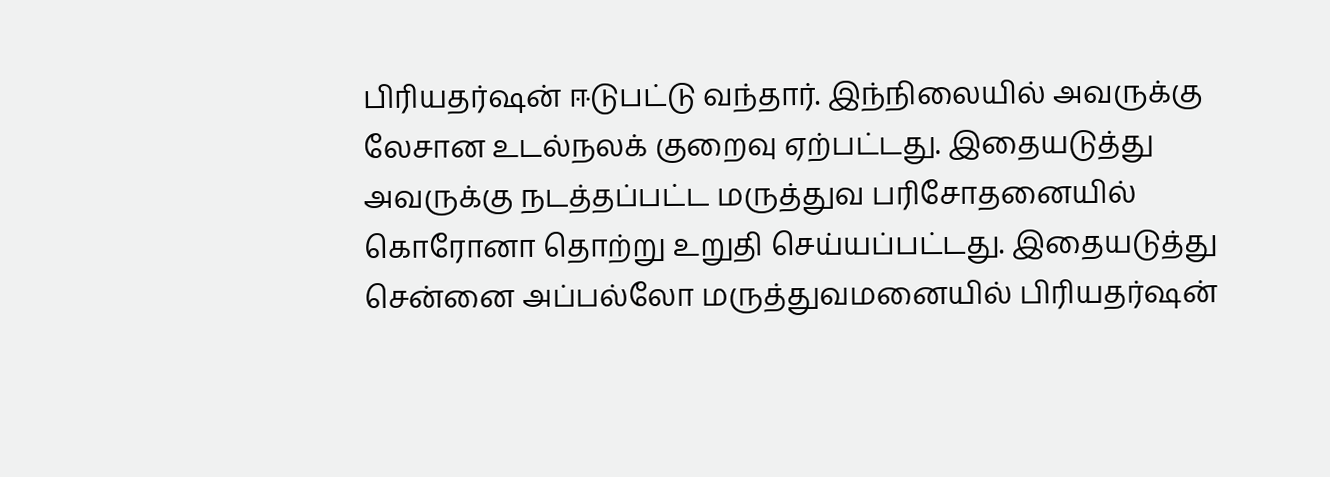பிரியதர்ஷன் ஈடுபட்டு வந்தார். இந்நிலையில் அவருக்கு லேசான உடல்நலக் குறைவு ஏற்பட்டது. இதையடுத்து அவருக்கு நடத்தப்பட்ட மருத்துவ பரிசோதனையில் கொரோனா தொற்று உறுதி செய்யப்பட்டது. இதையடுத்து சென்னை அப்பல்லோ மருத்துவமனையில் பிரியதர்ஷன்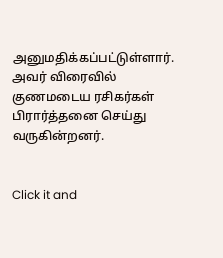அனுமதிக்கப்பட்டுள்ளார். அவர் விரைவில் குணமடைய ரசிகர்கள் பிரார்த்தனை செய்து வருகின்றனர்.


Click it and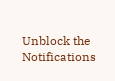Unblock the Notifications